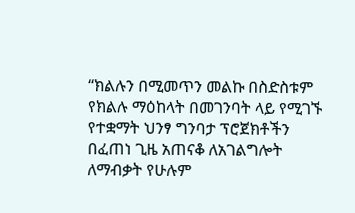“ክልሉን በሚመጥን መልኩ በስድስቱም የክልሉ ማዕከላት በመገንባት ላይ የሚገኙ የተቋማት ህንፃ ግንባታ ፕሮጀክቶችን በፈጠነ ጊዜ አጠናቆ ለአገልግሎት ለማብቃት የሁሉም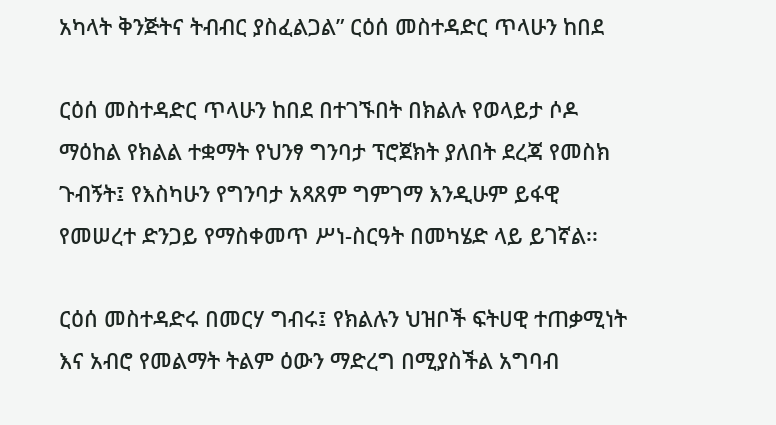አካላት ቅንጅትና ትብብር ያስፈልጋል” ርዕሰ መስተዳድር ጥላሁን ከበደ

ርዕሰ መስተዳድር ጥላሁን ከበደ በተገኙበት በክልሉ የወላይታ ሶዶ ማዕከል የክልል ተቋማት የህንፃ ግንባታ ፕሮጀክት ያለበት ደረጃ የመስክ ጉብኝት፤ የእስካሁን የግንባታ አጻጸም ግምገማ እንዲሁም ይፋዊ የመሠረተ ድንጋይ የማስቀመጥ ሥነ-ስርዓት በመካሄድ ላይ ይገኛል፡፡

ርዕሰ መስተዳድሩ በመርሃ ግብሩ፤ የክልሉን ህዝቦች ፍትሀዊ ተጠቃሚነት እና አብሮ የመልማት ትልም ዕውን ማድረግ በሚያስችል አግባብ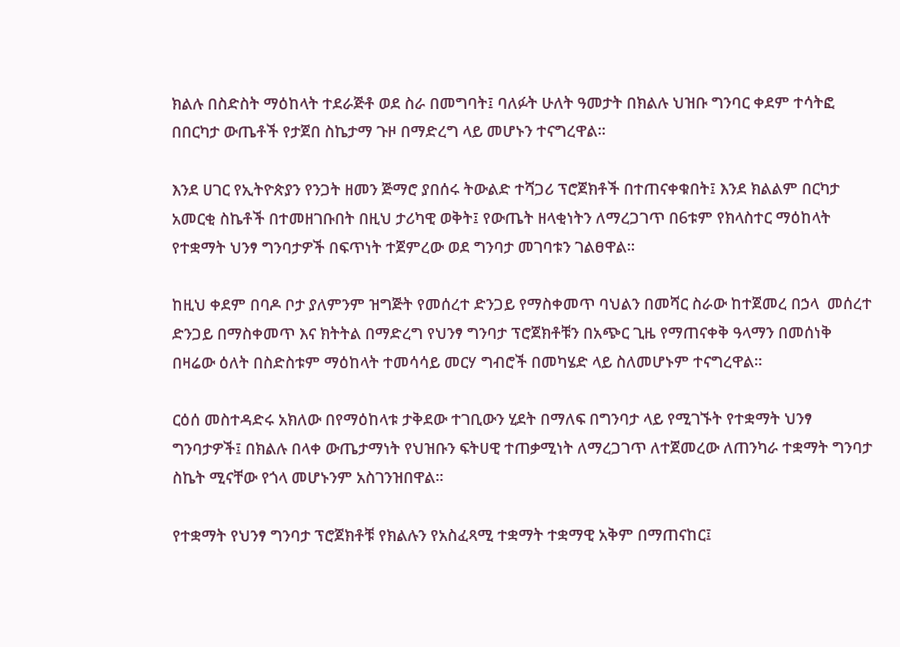ክልሉ በስድስት ማዕከላት ተደራጅቶ ወደ ስራ በመግባት፤ ባለፉት ሁለት ዓመታት በክልሉ ህዝቡ ግንባር ቀደም ተሳትፎ በበርካታ ውጤቶች የታጀበ ስኬታማ ጉዞ በማድረግ ላይ መሆኑን ተናግረዋል፡፡

እንደ ሀገር የኢትዮጵያን የንጋት ዘመን ጅማሮ ያበሰሩ ትውልድ ተሻጋሪ ፕሮጀክቶች በተጠናቀቁበት፤ እንደ ክልልም በርካታ አመርቂ ስኬቶች በተመዘገቡበት በዚህ ታሪካዊ ወቅት፤ የውጤት ዘላቂነትን ለማረጋገጥ በ6ቱም የክላስተር ማዕከላት የተቋማት ህንፃ ግንባታዎች በፍጥነት ተጀምረው ወደ ግንባታ መገባቱን ገልፀዋል፡፡

ከዚህ ቀደም በባዶ ቦታ ያለምንም ዝግጅት የመሰረተ ድንጋይ የማስቀመጥ ባህልን በመሻር ስራው ከተጀመረ በኃላ  መሰረተ ድንጋይ በማስቀመጥ እና ክትትል በማድረግ የህንፃ ግንባታ ፕሮጀክቶቹን በአጭር ጊዜ የማጠናቀቅ ዓላማን በመሰነቅ በዛሬው ዕለት በስድስቱም ማዕከላት ተመሳሳይ መርሃ ግብሮች በመካሄድ ላይ ስለመሆኑም ተናግረዋል።

ርዕሰ መስተዳድሩ አክለው በየማዕከላቱ ታቅደው ተገቢውን ሂደት በማለፍ በግንባታ ላይ የሚገኙት የተቋማት ህንፃ ግንባታዎች፤ በክልሉ በላቀ ውጤታማነት የህዝቡን ፍትሀዊ ተጠቃሚነት ለማረጋገጥ ለተጀመረው ለጠንካራ ተቋማት ግንባታ ስኬት ሚናቸው የጎላ መሆኑንም አስገንዝበዋል፡፡

የተቋማት የህንፃ ግንባታ ፕሮጀክቶቹ የክልሉን የአስፈጻሚ ተቋማት ተቋማዊ አቅም በማጠናከር፤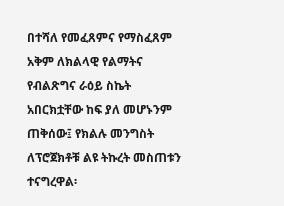በተሻለ የመፈጸምና የማስፈጸም አቅም ለክልላዊ የልማትና የብልጽግና ራዕይ ስኬት አበርክቷቸው ከፍ ያለ መሆኑንም ጠቅሰው፤ የክልሉ መንግስት ለፕሮጀክቶቹ ልዩ ትኩረት መስጠቱን ተናግረዋል፡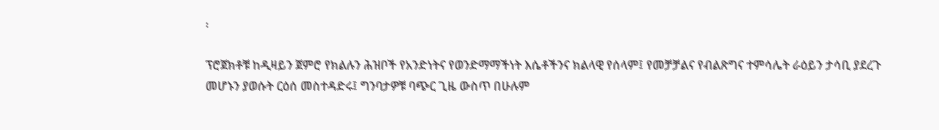፡

ፕሮጀክቶቹ ከዲዛይን ጀምሮ የክልሉን ሕዝቦች የአንድነትና የወንድማማችነት እሴቶችንና ክልላዊ የሰላም፤ የመቻቻልና የብልጽግና ተምሳሌት ራዕይን ታሳቢ ያደረጉ መሆኑን ያወሱት ርዕሰ መስተዳድሩ፤ ግንባታዎቹ ባጭር ጊዜ ውስጥ በሁሉም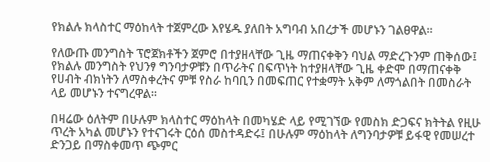የክልሉ ክላስተር ማዕከላት ተጀምረው እየሄዱ ያለበት አግባብ አበረታች መሆኑን ገልፀዋል፡፡

የለውጡ መንግስት ፕሮጀክቶችን ጀምሮ በተያዘላቸው ጊዜ ማጠናቀቅን ባህል ማድረጉንም ጠቅሰው፤ የክልሉ መንግስት የህንፃ ግንባታዎቹን በጥራትና በፍጥነት ከተያዘላቸው ጊዜ ቀድሞ በማጠናቀቅ የሀብት ብክነትን ለማስቀረትና ምቹ የስራ ከባቢን በመፍጠር የተቋማት አቅም ለማጎልበት በመስራት ላይ መሆኑን ተናግረዋል፡፡

በዛሬው ዕለትም በሁሉም ክላስተር ማዕከላት በመካሄድ ላይ የሚገኘው የመስክ ድጋፍና ክትትል የዚሁ ጥረት አካል መሆኑን የተናገሩት ርዕሰ መስተዳድሩ፤ በሁሉም ማዕከላት ለግንባታዎቹ ይፋዊ የመሠረተ ድንጋይ በማስቀመጥ ጭምር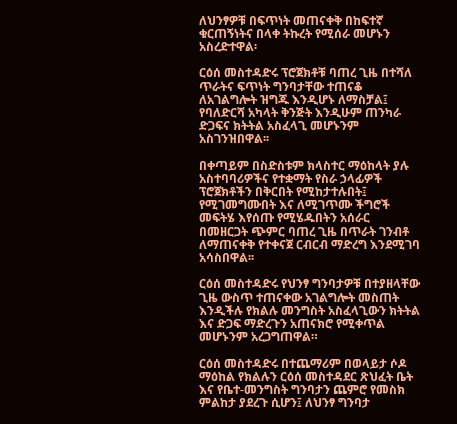ለህንፃዎቹ በፍጥነት መጠናቀቅ በከፍተኛ ቁርጠኝነትና በላቀ ትኩረት የሚሰራ መሆኑን አስረድተዋል፡

ርዕሰ መስተዳድሩ ፕሮጀክቶቹ ባጠረ ጊዜ በተሻለ ጥራትና ፍጥነት ግንባታቸው ተጠናቆ ለአገልግሎት ዝግጁ እንዲሆኑ ለማስቻል፤ የባለድርሻ አካላት ቅንጅት እንዲሁም ጠንካራ ድጋፍና ክትትል አስፈላጊ መሆኑንም አስገንዝበዋል፡፡

በቀጣይም በስድስቱም ክላስተር ማዕከላት ያሉ አስተባባሪዎችና የተቋማት የስራ ኃላፊዎች ፕሮጀክቶችን በቅርበት የሚከታተሉበት፤ የሚገመግሙበት እና ለሚገጥሙ ችግሮች መፍትሄ እየሰጡ የሚሄዱበትን አሰራር በመዘርጋት ጭምር ባጠረ ጊዜ በጥራት ገንብቶ ለማጠናቀቅ የተቀናጀ ርብርብ ማድረግ እንደሚገባ አሳስበዋል፡፡

ርዕሰ መስተዳድሩ የህንፃ ግንባታዎቹ በተያዘላቸው ጊዜ ውስጥ ተጠናቀው አገልግሎት መስጠት እንዲችሉ የክልሉ መንግስት አስፈላጊውን ክትትል እና ድጋፍ ማድረጉን አጠናክሮ የሚቀጥል መሆኑንም አረጋግጠዋል።

ርዕሰ መስተዳድሩ በተጨማሪም በወላይታ ሶዶ ማዕከል የክልሉን ርዕሰ መስተዳደር ጽህፈት ቤት እና የቤተ-መንግስት ግንባታን ጨምሮ የመስክ ምልከታ ያደረጉ ሲሆን፤ ለህንፃ ግንባታ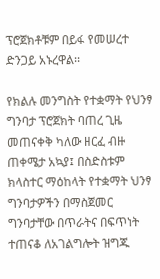ፕሮጀክቶቹም በይፋ የመሠረተ ድንጋይ አኑረዋል፡፡

የክልሉ መንግስት የተቋማት የህንፃ ግንባታ ፕሮጀክት ባጠረ ጊዜ መጠናቀቅ ካለው ዘርፈ ብዙ ጠቀሜታ አኳያ፤ በስድስቱም ክላስተር ማዕከላት የተቋማት ህንፃ ግንባታዎችን በማስጀመር ግንባታቸው በጥራትና በፍጥነት  ተጠናቆ ለአገልግሎት ዝግጁ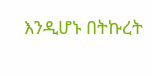እንዲሆኑ በትኩረት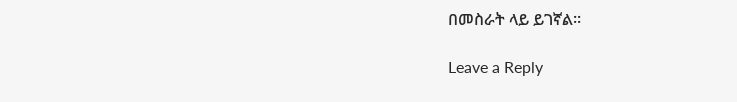በመስራት ላይ ይገኛል፡፡

Leave a Reply